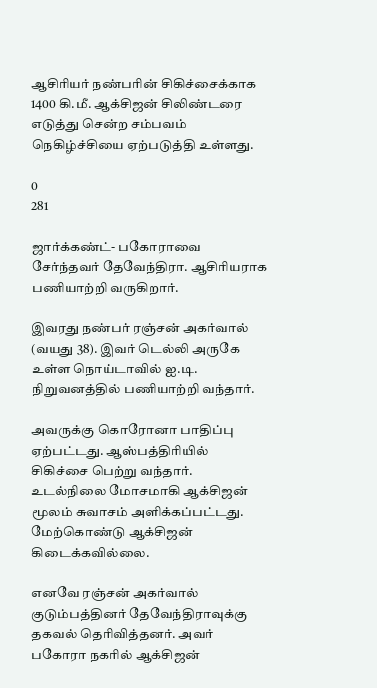ஆசிரியர் நண்பரின் சிகிச்சைக்காக 1400 கி.மீ. ஆக்சிஜன் சிலிண்டரை எடுத்து சென்ற சம்பவம் நெகிழ்ச்சியை ஏற்படுத்தி உள்ளது.

0
281

ஜார்க்கண்ட்- பகோராவை சேர்ந்தவர் தேவேந்திரா. ஆசிரியராக பணியாற்றி வருகிறார்.

இவரது நண்பர் ரஞ்சன் அகர்வால் (வயது 38). இவர் டெல்லி அருகே உள்ள நொய்டாவில் ஐ.டி. நிறுவனத்தில் பணியாற்றி வந்தார்.

அவருக்கு கொரோனா பாதிப்பு ஏற்பட்டது. ஆஸ்பத்திரியில் சிகிச்சை பெற்று வந்தார். உடல்நிலை மோசமாகி ஆக்சிஜன் மூலம் சுவாசம் அளிக்கப்பட்டது. மேற்கொண்டு ஆக்சிஜன் கிடைக்கவில்லை.

எனவே ரஞ்சன் அகர்வால் குடும்பத்தினர் தேவேந்திராவுக்கு தகவல் தெரிவித்தனர். அவர் பகோரா நகரில் ஆக்சிஜன்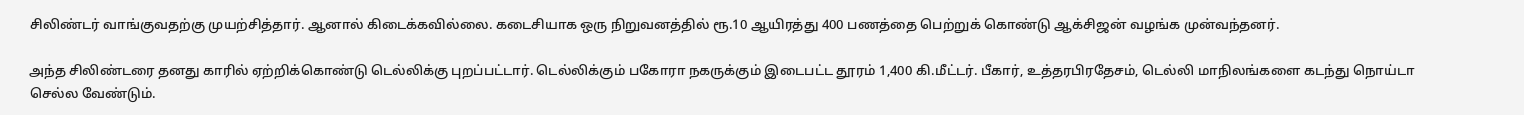சிலிண்டர் வாங்குவதற்கு முயற்சித்தார். ஆனால் கிடைக்கவில்லை. கடைசியாக ஒரு நிறுவனத்தில் ரூ.10 ஆயிரத்து 400 பணத்தை பெற்றுக் கொண்டு ஆக்சிஜன் வழங்க முன்வந்தனர்.

அந்த சிலிண்டரை தனது காரில் ஏற்றிக்கொண்டு டெல்லிக்கு புறப்பட்டார். டெல்லிக்கும் பகோரா நகருக்கும் இடைபட்ட தூரம் 1,400 கி.மீட்டர். பீகார், உத்தரபிரதேசம், டெல்லி மாநிலங்களை கடந்து நொய்டா செல்ல வேண்டும்.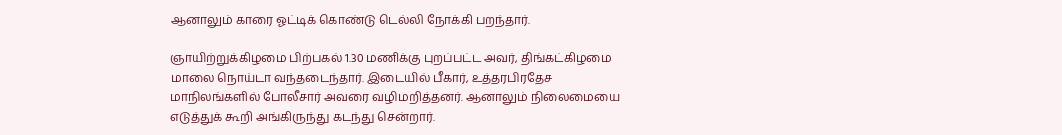ஆனாலும் காரை ஓட்டிக் கொண்டு டெல்லி நோக்கி பறந்தார்.

ஞாயிற்றுக்கிழமை பிற்பகல் 1.30 மணிக்கு புறப்பட்ட அவர், திங்கட்கிழமை மாலை நொய்டா வந்தடைந்தார். இடையில் பீகார், உத்தரபிரதேச மாநிலங்களில் போலீசார் அவரை வழிமறித்தனர். ஆனாலும் நிலைமையை எடுத்துக் கூறி அங்கிருந்து கடந்து சென்றார்.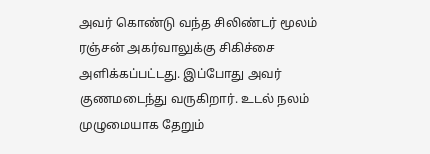அவர் கொண்டு வந்த சிலிண்டர் மூலம் ரஞ்சன் அகர்வாலுக்கு சிகிச்சை அளிக்கப்பட்டது. இப்போது அவர் குணமடைந்து வருகிறார். உடல் நலம் முழுமையாக தேறும்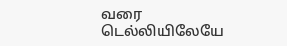வரை டெல்லியிலேயே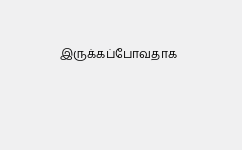இருக்கப்போவதாக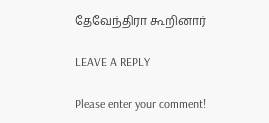தேவேந்திரா கூறினார்

LEAVE A REPLY

Please enter your comment!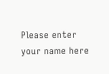Please enter your name here